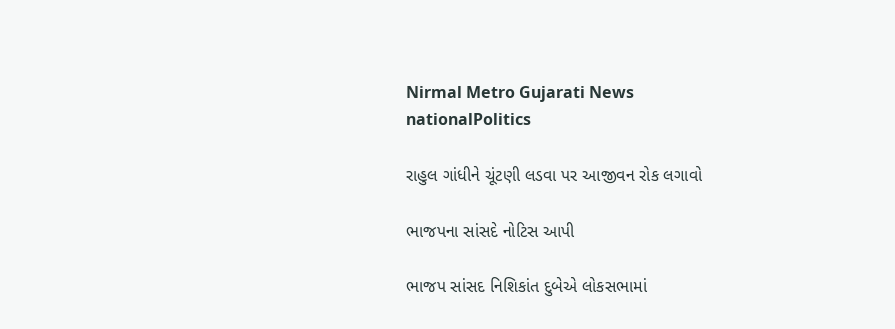Nirmal Metro Gujarati News
nationalPolitics

રાહુલ ગાંધીને ચૂંટણી લડવા પર આજીવન રોક લગાવો

ભાજપના સાંસદે નોટિસ આપી

ભાજપ સાંસદ નિશિકાંત દુબેએ લોકસભામાં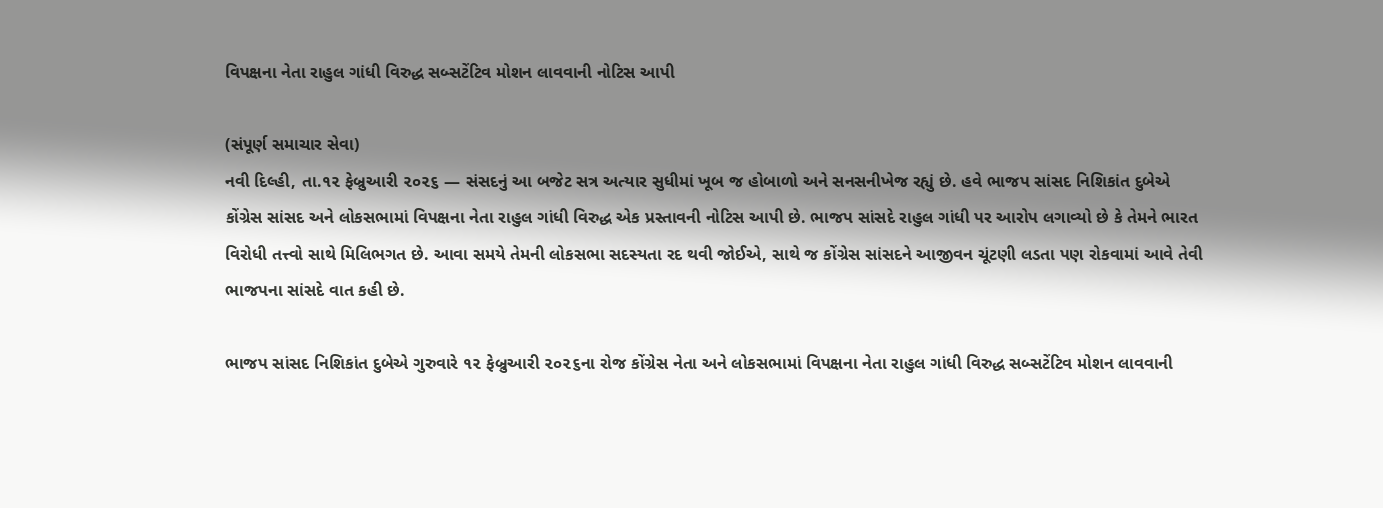વિપક્ષના નેતા રાહુલ ગાંધી વિરુદ્ધ સબ્સટેંટિવ મોશન લાવવાની નોટિસ આપી

(સંપૂર્ણ સમાચાર સેવા)
નવી દિલ્હી, તા.૧૨ ફેબ્રુઆરી ૨૦૨૬ — સંસદનું આ બજેટ સત્ર અત્યાર સુધીમાં ખૂબ જ હોબાળો અને સનસનીખેજ રહ્યું છે. હવે ભાજપ સાંસદ નિશિકાંત દુબેએ કોંગ્રેસ સાંસદ અને લોકસભામાં વિપક્ષના નેતા રાહુલ ગાંધી વિરુદ્ધ એક પ્રસ્તાવની નોટિસ આપી છે. ભાજપ સાંસદે રાહુલ ગાંધી પર આરોપ લગાવ્યો છે કે તેમને ભારત વિરોધી તત્ત્વો સાથે મિલિભગત છે. આવા સમયે તેમની લોકસભા સદસ્યતા રદ થવી જોઈએ, સાથે જ કોંગ્રેસ સાંસદને આજીવન ચૂંટણી લડતા પણ રોકવામાં આવે તેવી ભાજપના સાંસદે વાત કહી છે.

ભાજપ સાંસદ નિશિકાંત દુબેએ ગુરુવારે ૧૨ ફેબ્રુઆરી ૨૦૨૬ના રોજ કોંગ્રેસ નેતા અને લોકસભામાં વિપક્ષના નેતા રાહુલ ગાંધી વિરુદ્ધ સબ્સટેંટિવ મોશન લાવવાની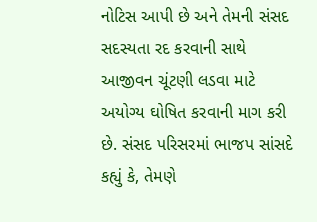નોટિસ આપી છે અને તેમની સંસદ સદસ્યતા રદ કરવાની સાથે આજીવન ચૂંટણી લડવા માટે અયોગ્ય ઘોષિત કરવાની માગ કરી છે. સંસદ પરિસરમાં ભાજપ સાંસદે કહ્યું કે, તેમણે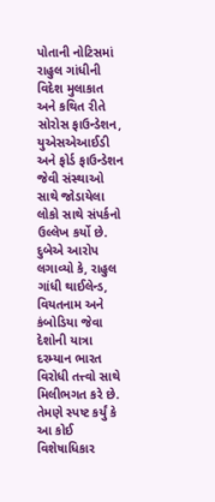પોતાની નોટિસમાં રાહુલ ગાંધીની વિદેશ મુલાકાત અને કથિત રીતે સોરોસ ફાઉન્ડેશન, યુએસએઆઈડી અને ફોર્ડ ફાઉન્ડેશન જેવી સંસ્થાઓ સાથે જોડાયેલા લોકો સાથે સંપર્કનો ઉલ્લેખ કર્યો છે. દુબેએ આરોપ લગાવ્યો કે, રાહુલ ગાંધી થાઈલેન્ડ, વિયતનામ અને કંબોડિયા જેવા દેશોની યાત્રા દરમ્યાન ભારત વિરોધી તત્ત્વો સાથે મિલીભગત કરે છે. તેમણે સ્પષ્ટ કર્યું કે આ કોઈ વિશેષાધિકાર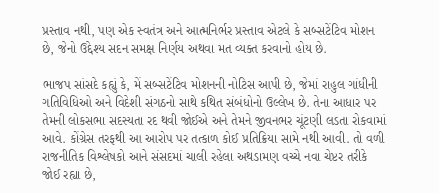પ્રસ્તાવ નથી, પણ એક સ્વતંત્ર અને આત્મનિર્ભર પ્રસ્તાવ એટલે કે સબ્સટેંટિવ મોશન છે, જેનો ઉદ્દેશ્ય સદન સમક્ષ નિર્ણય અથવા મત વ્યક્ત કરવાનો હોય છે.

ભાજપ સાંસદે કહ્યું કે, મેં સબ્સટેંટિવ મોશનની નોટિસ આપી છે, જેમાં રાહુલ ગાંધીની ગતિવિધિઓ અને વિદેશી સંગઠનો સાથે કથિત સંબંધોનો ઉલ્લેખ છે. તેના આધાર પર તેમની લોકસભા સદસ્યતા રદ થવી જોઈએ અને તેમને જીવનભર ચૂંટણી લડતા રોકવામાં આવે. કોંગ્રેસ તરફથી આ આરોપ પર તત્કાળ કોઈ પ્રતિક્રિયા સામે નથી આવી. તો વળી રાજનીતિક વિશ્લેષકો આને સંસદમાં ચાલી રહેલા અથડામણ વચ્ચે નવા ચેપ્ટર તરીકે જોઈ રહ્યા છે,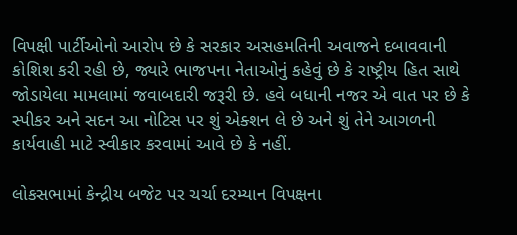વિપક્ષી પાર્ટીઓનો આરોપ છે કે સરકાર અસહમતિની અવાજને દબાવવાની કોશિશ કરી રહી છે, જ્યારે ભાજપના નેતાઓનું કહેવું છે કે રાષ્ટ્રીય હિત સાથે જોડાયેલા મામલામાં જવાબદારી જરૂરી છે. હવે બધાની નજર એ વાત પર છે કે સ્પીકર અને સદન આ નોટિસ પર શું એક્શન લે છે અને શું તેને આગળની કાર્યવાહી માટે સ્વીકાર કરવામાં આવે છે કે નહીં.

લોકસભામાં કેન્દ્રીય બજેટ પર ચર્ચા દરમ્યાન વિપક્ષના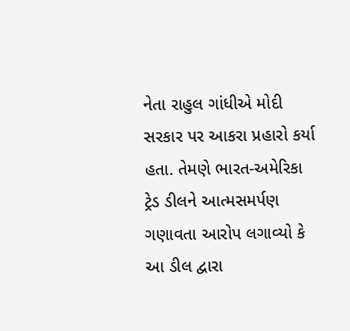નેતા રાહુલ ગાંધીએ મોદી સરકાર પર આકરા પ્રહારો કર્યા હતા. તેમણે ભારત-અમેરિકા ટ્રેડ ડીલને આત્મસમર્પણ ગણાવતા આરોપ લગાવ્યો કે આ ડીલ દ્વારા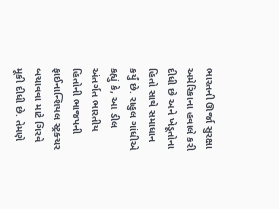ભારતની ઊર્જા સુરક્ષા અમેરિકાના હવાલે કરી દીધી છે અને ખેડૂતોના હિતો સાથે સમાધાન કર્યું છે. રાહુલ ગાંધીએ કહ્યું કે, આ ડીલ અંતર્ગત ભારતીય હિતોની ભાજપની ફાઈનાન્શિયલ સ્ટ્રક્ચર બચાવવા માટે ગિરવે મૂકી દીધી છે. તેમણે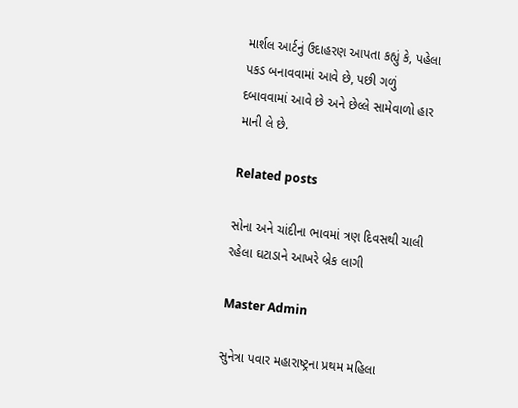માર્શલ આર્ટનું ઉદાહરણ આપતા કહ્યું કે, પહેલા પકડ બનાવવામાં આવે છે, પછી ગળું દબાવવામાં આવે છે અને છેલ્લે સામેવાળો હાર માની લે છે.

Related posts

સોના અને ચાંદીના ભાવમાં ત્રણ દિવસથી ચાલી રહેલા ઘટાડાને આખરે બ્રેક લાગી

Master Admin

સુનેત્રા પવાર મહારાષ્ટ્રના પ્રથમ મહિલા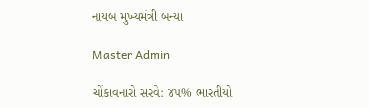નાયબ મુખ્યમંત્રી બન્યા

Master Admin

ચોંકાવનારો સરવે: ૪૫% ભારતીયો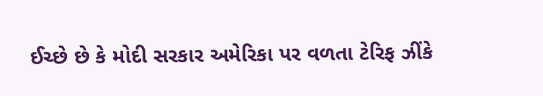ઈચ્છે છે કે મોદી સરકાર અમેરિકા પર વળતા ટેરિફ ઝીંકે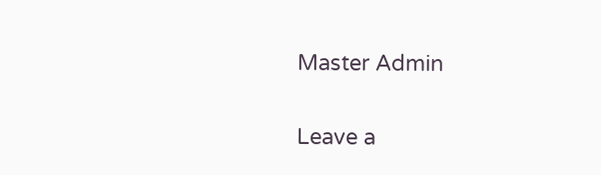Master Admin

Leave a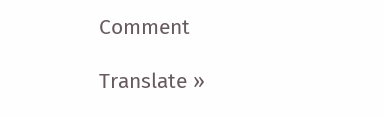Comment

Translate »